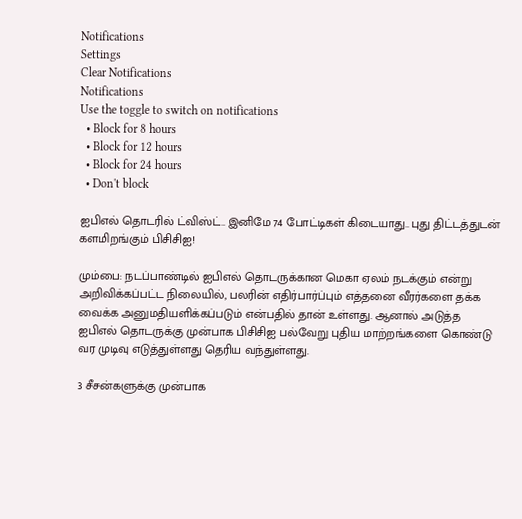Notifications
Settings
Clear Notifications
Notifications
Use the toggle to switch on notifications
  • Block for 8 hours
  • Block for 12 hours
  • Block for 24 hours
  • Don't block

ஐபிஎல் தொடரில் ட்விஸ்ட்.. இனிமே 74 போட்டிகள் கிடையாது.. புது திட்டத்துடன் களமிறங்கும் பிசிசிஐ!

மும்பை: நடப்பாண்டில் ஐபிஎல் தொடருக்கான மெகா ஏலம் நடக்கும் என்று அறிவிக்கப்பட்ட நிலையில், பலரின் எதிர்பார்ப்பும் எத்தனை வீரர்களை தக்க வைக்க அனுமதியளிக்கப்படும் என்பதில் தான் உள்ளது. ஆனால் அடுத்த ஐபிஎல் தொடருக்கு முன்பாக பிசிசிஐ பல்வேறு புதிய மாற்றங்களை கொண்டு வர முடிவு எடுத்துள்ளது தெரிய வந்துள்ளது.

3 சீசன்களுக்கு முன்பாக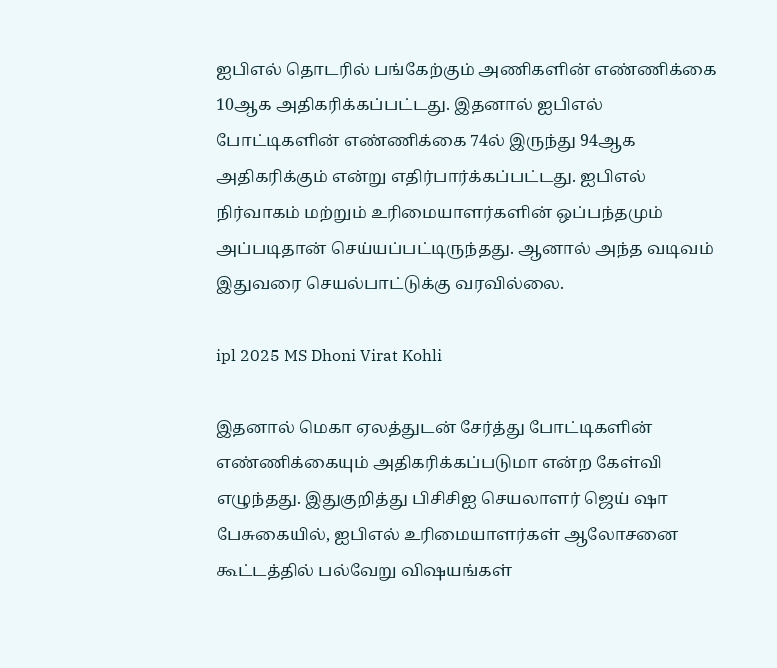ஐபிஎல் தொடரில் பங்கேற்கும் அணிகளின் எண்ணிக்கை 10ஆக அதிகரிக்கப்பட்டது. இதனால் ஐபிஎல் போட்டிகளின் எண்ணிக்கை 74ல் இருந்து 94ஆக அதிகரிக்கும் என்று எதிர்பார்க்கப்பட்டது. ஐபிஎல் நிர்வாகம் மற்றும் உரிமையாளர்களின் ஒப்பந்தமும் அப்படிதான் செய்யப்பட்டிருந்தது. ஆனால் அந்த வடிவம் இதுவரை செயல்பாட்டுக்கு வரவில்லை.

ipl 2025 MS Dhoni Virat Kohli

இதனால் மெகா ஏலத்துடன் சேர்த்து போட்டிகளின் எண்ணிக்கையும் அதிகரிக்கப்படுமா என்ற கேள்வி எழுந்தது. இதுகுறித்து பிசிசிஐ செயலாளர் ஜெய் ஷா பேசுகையில், ஐபிஎல் உரிமையாளர்கள் ஆலோசனை கூட்டத்தில் பல்வேறு விஷயங்கள்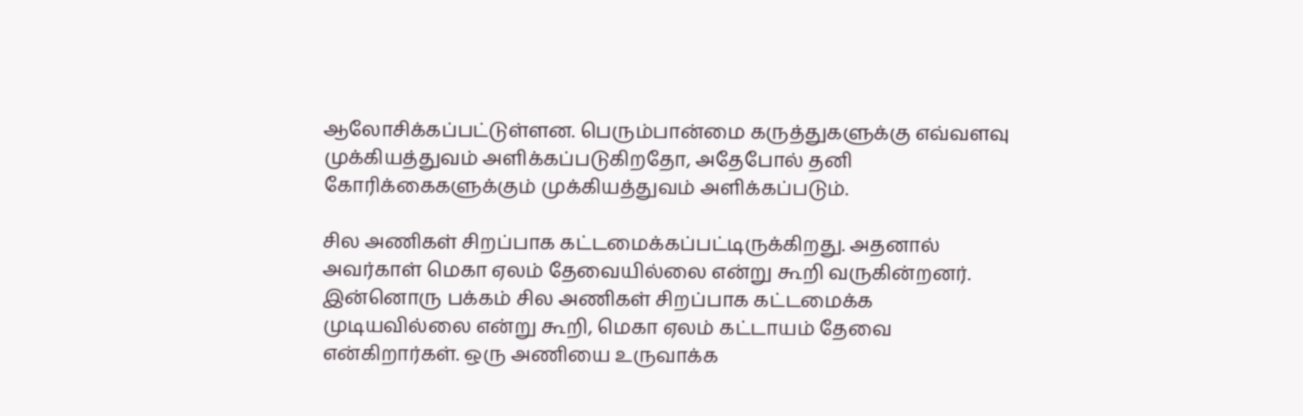ஆலோசிக்கப்பட்டுள்ளன. பெரும்பான்மை கருத்துகளுக்கு எவ்வளவு முக்கியத்துவம் அளிக்கப்படுகிறதோ, அதேபோல் தனி கோரிக்கைகளுக்கும் முக்கியத்துவம் அளிக்கப்படும்.

சில அணிகள் சிறப்பாக கட்டமைக்கப்பட்டிருக்கிறது. அதனால் அவர்காள் மெகா ஏலம் தேவையில்லை என்று கூறி வருகின்றனர். இன்னொரு பக்கம் சில அணிகள் சிறப்பாக கட்டமைக்க முடியவில்லை என்று கூறி, மெகா ஏலம் கட்டாயம் தேவை என்கிறார்கள். ஒரு அணியை உருவாக்க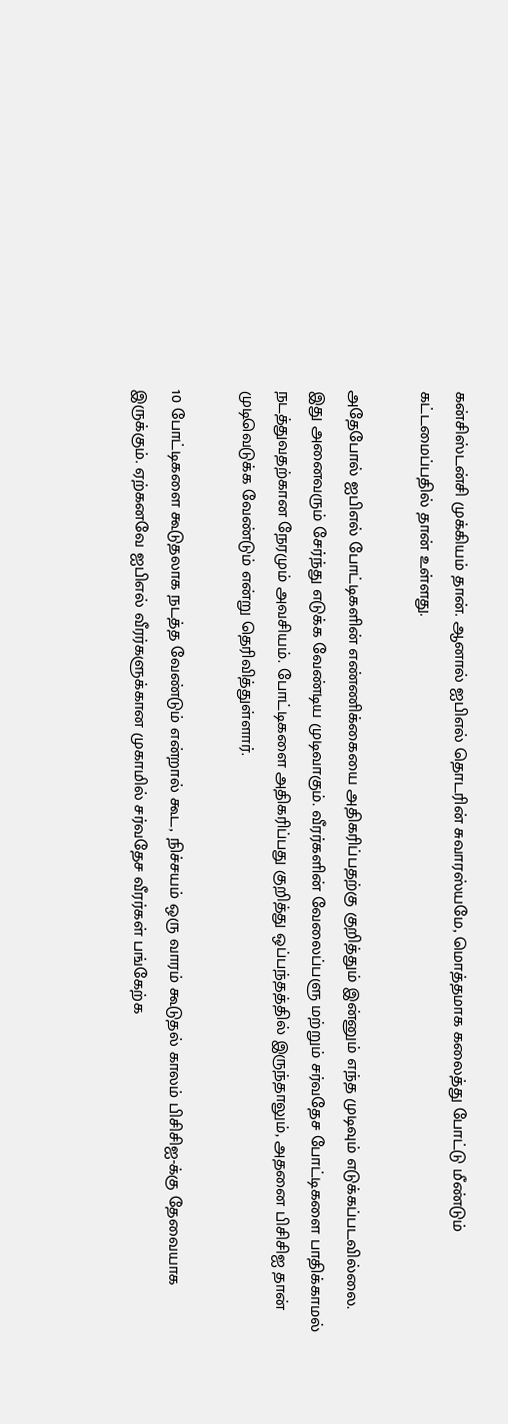கன்சிஸ்டன்சி முக்கியம் தான். ஆனால் ஐபிஎல் தொடரின் சுவாரஸ்யமே, மொத்தமாக கலைத்து போட்டு மீண்டும் கட்டமைப்பதில் தான் உள்ளது.

அதேபோல் ஐபிஎல் போட்டிகளின் எண்ணிக்கையை அதிகரிப்பதற்கு குறித்தும் இன்னும் எந்த முடிவும் எடுக்கப்படவில்லை. இது அனைவரும் சேர்ந்து எடுக்க வேண்டிய முடிவாகும். வீரர்களின் வேலைப்பளு மற்றும் சர்வதேச போட்டிகளை பாதிக்காமல் நடத்துவதற்கான நேரமும் அவசியம். போட்டிகளை அதிகரிப்பது குறித்து ஒப்பந்தத்தில் இருந்தாலும், அதனை பிசிசிஐ தான் முடிவெடுக்க வேண்டும் என்று தெரிவித்துள்ளார்.

10 போட்டிகளை கூடுதலாக நடத்த வேண்டும் என்றால் கூட, நிச்சயம் ஒரு வாரம் கூடுதல் காலம் பிசிசிஐ-க்கு தேவையாக இருக்கும். ஏற்கனவே ஐபிஎல் வீரர்களுக்கான முகாமில் சர்வதேச வீரர்கள் பங்கேற்க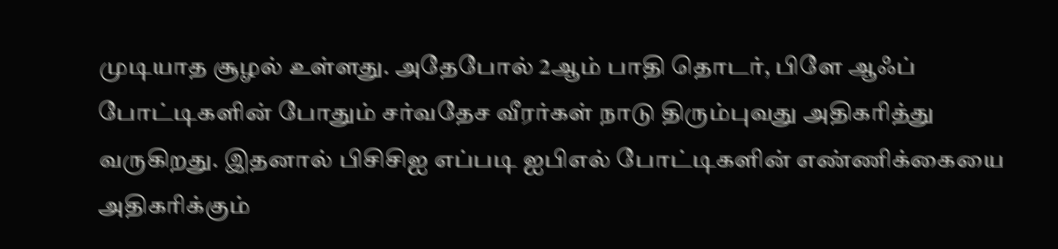முடியாத சூழல் உள்ளது. அதேபோல் 2ஆம் பாதி தொடர், பிளே ஆஃப் போட்டிகளின் போதும் சர்வதேச வீரர்கள் நாடு திரும்புவது அதிகரித்து வருகிறது. இதனால் பிசிசிஐ எப்படி ஐபிஎல் போட்டிகளின் எண்ணிக்கையை அதிகரிக்கும்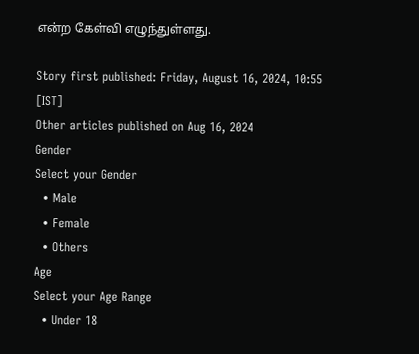என்ற கேள்வி எழுந்துள்ளது.

Story first published: Friday, August 16, 2024, 10:55 [IST]
Other articles published on Aug 16, 2024
Gender
Select your Gender
  • Male
  • Female
  • Others
Age
Select your Age Range
  • Under 18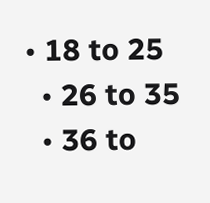• 18 to 25
  • 26 to 35
  • 36 to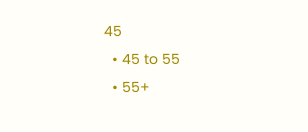45
  • 45 to 55
  • 55+